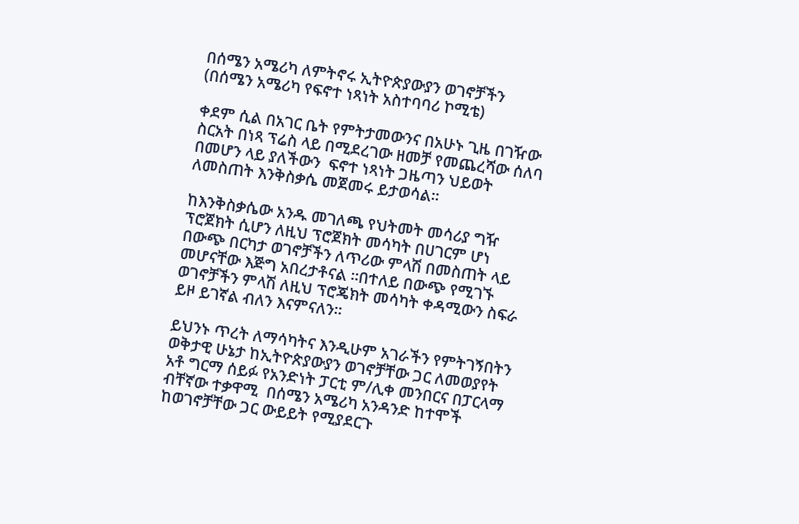በሰሜን አሜሪካ ለምትኖሩ ኢትዮጵያውያን ወገኖቻችን (በሰሜን አሜሪካ የፍኖተ ነጻነት አስተባባሪ ኮሚቴ)

ቀደም ሲል በአገር ቤት የምትታመውንና በአሁኑ ጊዜ በገዥው ስርአት በነጻ ፕሬስ ላይ በሚደረገው ዘመቻ የመጨረሻው ሰለባ በመሆን ላይ ያለችውን  ፍኖተ ነጻነት ጋዜጣን ህይወት ለመስጠት እንቅስቃሴ መጀመሩ ይታወሳል።

ከእንቅስቃሴው አንዱ መገለጫ የህትመት መሳሪያ ግዥ ፕሮጀክት ሲሆን ለዚህ ፕሮጀክት መሳካት በሀገርም ሆነ በውጭ በርካታ ወገኖቻችን ለጥሪው ምላሽ በመስጠት ላይ መሆናቸው እጅግ አበረታቶናል ።በተለይ በውጭ የሚገኙ ወገኖቻችን ምላሽ ለዚህ ፕሮጄክት መሳካት ቀዳሚውን ስፍራ ይዞ ይገኛል ብለን እናምናለን።

ይህንኑ ጥረት ለማሳካትና እንዲሁም አገራችን የምትገኝበትን ወቅታዊ ሁኔታ ከኢትዮጵያውያን ወገኖቻቸው ጋር ለመወያየት አቶ ግርማ ሰይፉ የአንድነት ፓርቲ ም/ሊቀ መንበርና በፓርላማ ብቸኛው ተቃዋሚ  በሰሜን አሜሪካ አንዳንድ ከተሞች ከወገኖቻቸው ጋር ውይይት የሚያደርጉ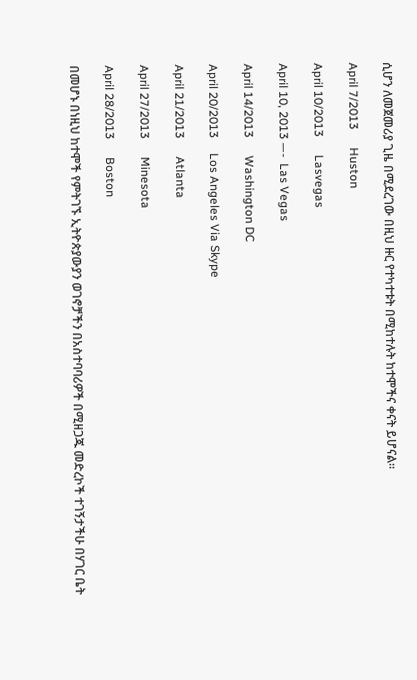ሲሆን ለመጀመሪያ ጊዜ በሚደረገው በዚህ ዙር የተካተቱት በሚከተሉት ከተሞችና ቀናት ይሆናል።

April 7/2013      Huston

April 10/2013      Lasvegas

April 10, 2013 —-  Las Vegas

April 14/2013      Washington DC

April 20/2013     Los Angeles Via Skype

April 21/2013      Atlanta

April 27/2013      Minesota

April 28/2013      Boston

በመሆኑ በነዚህ ከተሞች የምትገኙ ኢትዮጵያውያን ወገኖቻችን በአስተባባሪዎች በሚዘጋጁ መድረኮች ተገኝታችሁ በሃገር ቤት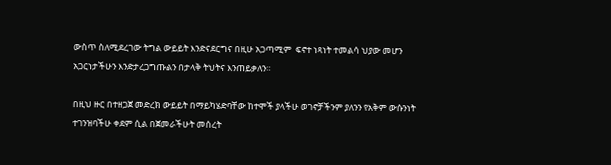ውስጥ ስለሚደረገው ትግል ውይይት እንድናደርግና በዚሁ አጋጣሚም  ፍኖተ ነጻነት ተመልሳ ህያው መሆን አጋርነታችሁን እንድታረጋግጡልን በታላቅ ትህትና እንጠይቃለን።

በዚህ ዙር በተዘጋጀ መድረክ ውይይት በማይካሄድባቸው ከተሞች ያላችሁ ወገኖቻችንም ያለንን የአቅም ውሱንነት ተገንዝባችሁ ቀደም ሲል በጀመራችሁት መሰረት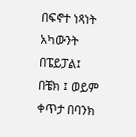በፍኖተ ነጻነት አካውንት  በፔይፓል፤  በቼክ ፤ ወይም ቀጥታ በባንክ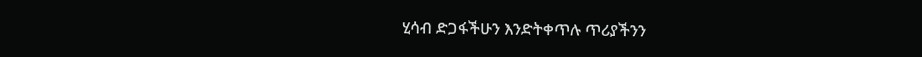ሂሳብ ድጋፋችሁን እንድትቀጥሉ ጥሪያችንን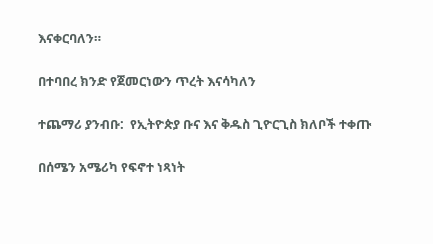እናቀርባለን።

በተባበረ ክንድ የጀመርነውን ጥረት እናሳካለን

ተጨማሪ ያንብቡ:  የኢትዮጵያ ቡና እና ቅዱስ ጊዮርጊስ ክለቦች ተቀጡ

በሰሜን አሜሪካ የፍኖተ ነጻነት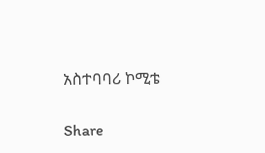አስተባባሪ ኮሚቴ

Share